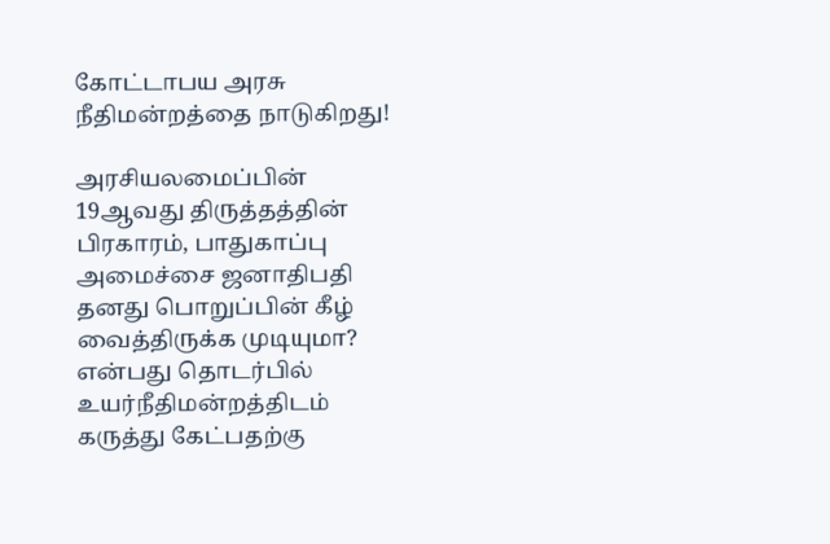கோட்டாபய அரசு நீதிமன்றத்தை நாடுகிறது!

அரசியலமைப்பின் 19ஆவது திருத்தத்தின் பிரகாரம், பாதுகாப்பு அமைச்சை ஜனாதிபதி தனது பொறுப்பின் கீழ் வைத்திருக்க முடியுமா? என்பது தொடர்பில் உயர்நீதிமன்றத்திடம் கருத்து கேட்பதற்கு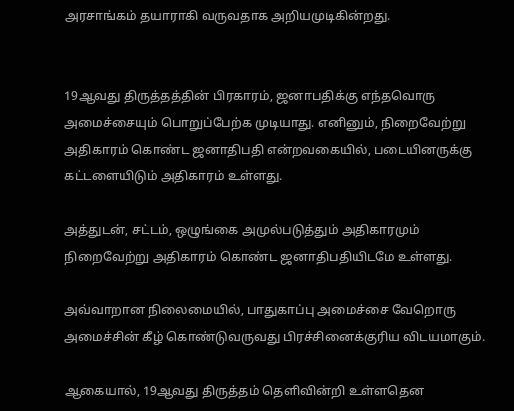அரசாங்கம் தயாராகி வருவதாக அறியமுடிகின்றது.


19ஆவது திருத்தத்தின் பிரகாரம், ஜனாபதிக்கு எந்தவொரு அமைச்சையும் பொறுப்பேற்க முடியாது. எனினும், நிறைவேற்று அதிகாரம் கொண்ட ஜனாதிபதி என்றவகையில், படையினருக்கு கட்டளையிடும் அதிகாரம் உள்ளது.

அத்துடன், சட்டம், ஒழுங்கை அமுல்படுத்தும் அதிகாரமும் நிறைவேற்று அதிகாரம் கொண்ட ஜனாதிபதியிடமே உள்ளது.

அவ்வாறான நிலைமையில், பாதுகாப்பு அமைச்சை வேறொரு அமைச்சின் கீழ் கொண்டுவருவது பிரச்சினைக்குரிய விடயமாகும்.

ஆகையால், 19ஆவது திருத்தம் தெளிவின்றி உள்ளதென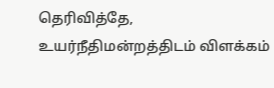தெரிவித்தே, உயர்நீதிமன்றத்திடம் விளக்கம்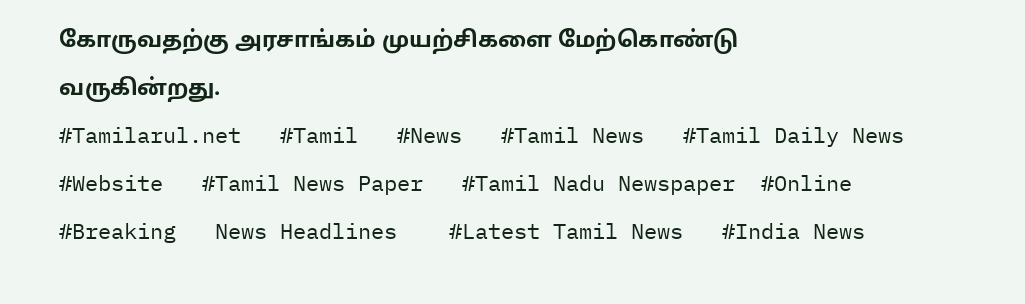கோருவதற்கு அரசாங்கம் முயற்சிகளை மேற்கொண்டு வருகின்றது.
#Tamilarul.net   #Tamil   #News   #Tamil News   #Tamil Daily News   #Website   #Tamil News Paper   #Tamil Nadu Newspaper  #Online   #Breaking   News Headlines    #Latest Tamil News   #India News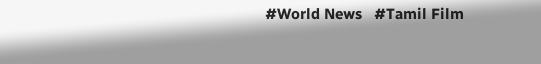#World News   #Tamil Film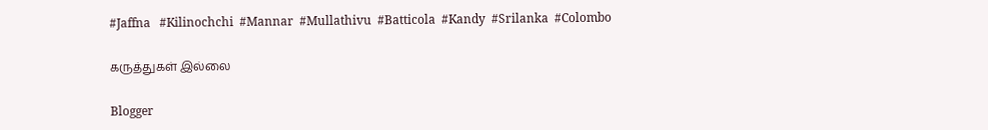#Jaffna   #Kilinochchi  #Mannar  #Mullathivu  #Batticola  #Kandy  #Srilanka  #Colombo

கருத்துகள் இல்லை

Blogger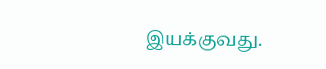இயக்குவது.